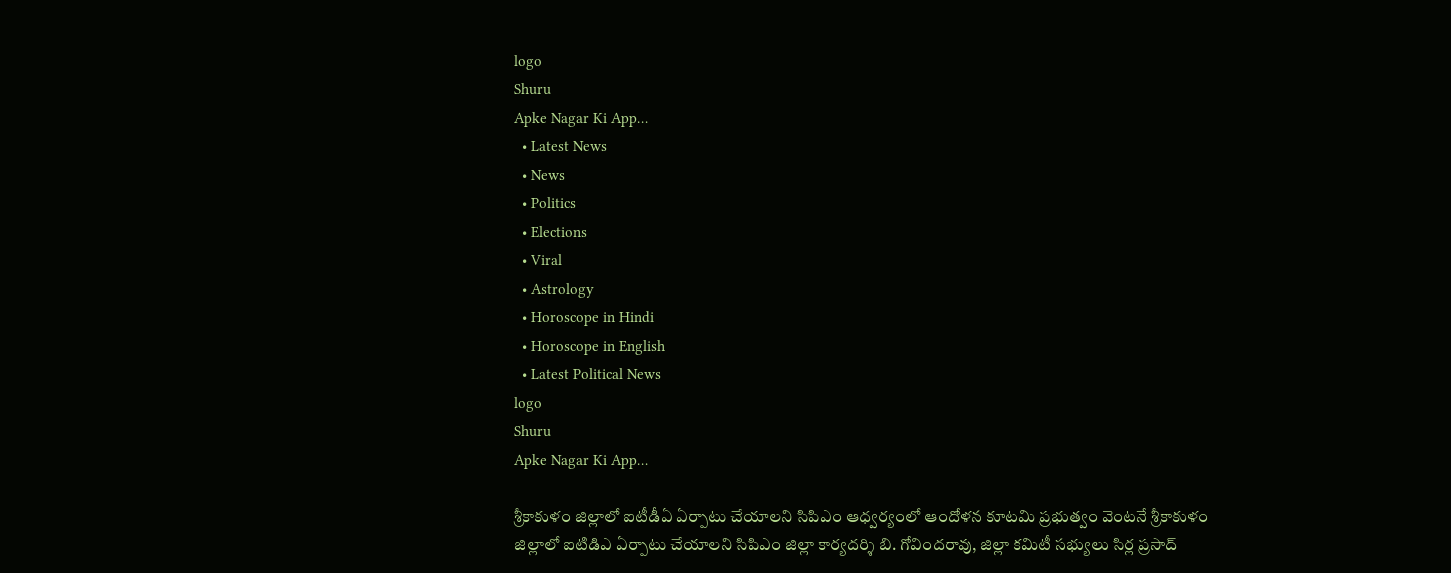logo
Shuru
Apke Nagar Ki App…
  • Latest News
  • News
  • Politics
  • Elections
  • Viral
  • Astrology
  • Horoscope in Hindi
  • Horoscope in English
  • Latest Political News
logo
Shuru
Apke Nagar Ki App…

శ్రీకాకుళం జిల్లాలో ఐటీడీఏ ఏర్పాటు చేయాలని సిపిఎం ఆధ్వర్యంలో ఆందోళన కూటమి ప్రభుత్వం వెంటనే శ్రీకాకుళం జిల్లాలో ఐటిడిఎ ఏర్పాటు చేయాలని సిపిఎం జిల్లా కార్యదర్శి బి. గోవిందరావు, జిల్లా కమిటీ సభ్యులు సిర్ల ప్రసాద్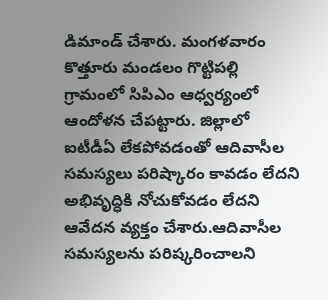డిమాండ్ చేశారు. మంగళవారం కొత్తూరు మండలం గొట్టిపల్లి గ్రామంలో సిపిఎం ఆధ్వర్యంలో ఆందోళన చేపట్టారు. జిల్లాలో ఐటీడీఏ లేకపోవడంతో ఆదివాసీల సమస్యలు పరిష్కారం కావడం లేదని అభివృద్ధికి నోచుకోవడం లేదని ఆవేదన వ్యక్తం చేశారు.ఆదివాసీల సమస్యలను పరిష్కరించాలని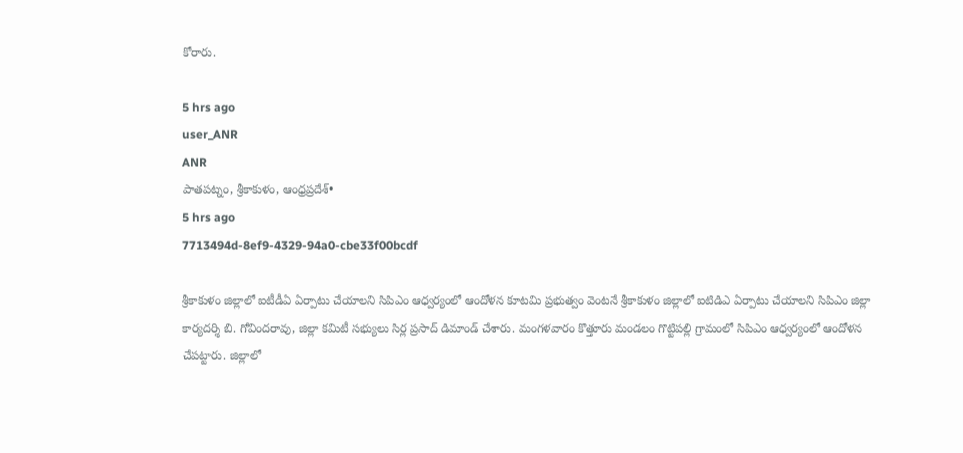కోరారు.

5 hrs ago
user_ANR
ANR
పాతపట్నం, శ్రీకాకుళం, ఆంధ్రప్రదేశ్•
5 hrs ago
7713494d-8ef9-4329-94a0-cbe33f00bcdf

శ్రీకాకుళం జిల్లాలో ఐటీడీఏ ఏర్పాటు చేయాలని సిపిఎం ఆధ్వర్యంలో ఆందోళన కూటమి ప్రభుత్వం వెంటనే శ్రీకాకుళం జిల్లాలో ఐటిడిఎ ఏర్పాటు చేయాలని సిపిఎం జిల్లా కార్యదర్శి బి. గోవిందరావు, జిల్లా కమిటీ సభ్యులు సిర్ల ప్రసాద్ డిమాండ్ చేశారు. మంగళవారం కొత్తూరు మండలం గొట్టిపల్లి గ్రామంలో సిపిఎం ఆధ్వర్యంలో ఆందోళన చేపట్టారు. జిల్లాలో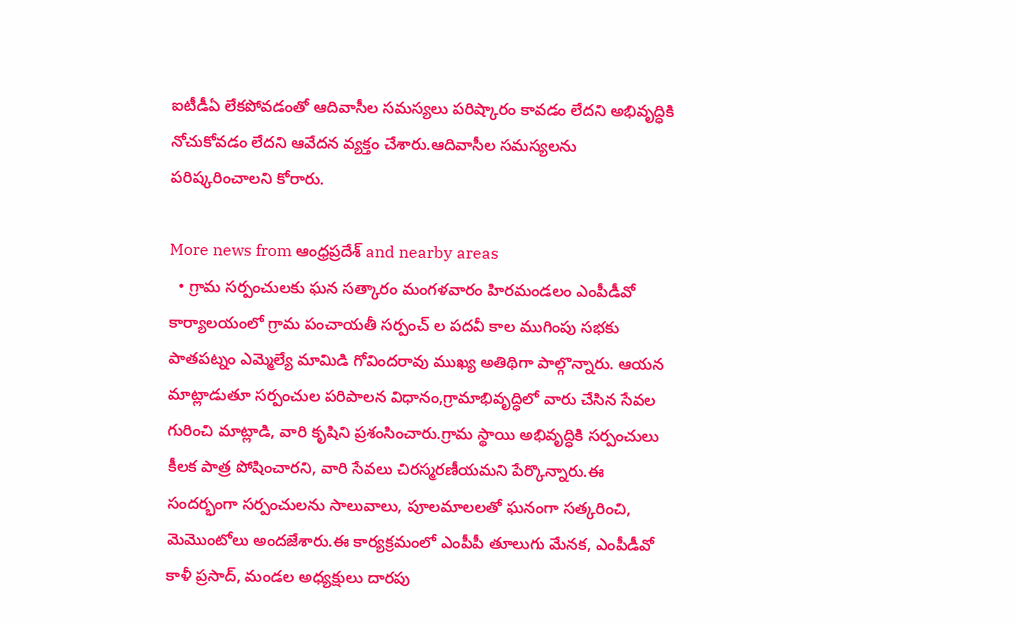ఐటీడీఏ లేకపోవడంతో ఆదివాసీల సమస్యలు పరిష్కారం కావడం లేదని అభివృద్ధికి నోచుకోవడం లేదని ఆవేదన వ్యక్తం చేశారు.ఆదివాసీల సమస్యలను పరిష్కరించాలని కోరారు.

More news from ఆంధ్రప్రదేశ్ and nearby areas
  • గ్రామ సర్పంచులకు ఘన సత్కారం మంగళవారం హిరమండలం ఎంపీడీవో కార్యాలయంలో గ్రామ పంచాయతీ సర్పంచ్ ల పదవీ కాల ముగింపు సభకు పాతపట్నం ఎమ్మెల్యే మామిడి గోవిందరావు ముఖ్య అతిథిగా పాల్గొన్నారు. ఆయన మాట్లాడుతూ సర్పంచుల పరిపాలన విధానం,గ్రామాభివృద్ధిలో వారు చేసిన సేవల గురించి మాట్లాడి, వారి కృషిని ప్రశంసించారు.గ్రామ స్థాయి అభివృద్ధికి సర్పంచులు కీలక పాత్ర పోషించారని, వారి సేవలు చిరస్మరణీయమని పేర్కొన్నారు.ఈ సందర్భంగా సర్పంచులను సాలువాలు, పూలమాలలతో ఘనంగా సత్కరించి, మెమొంటోలు అందజేశారు.ఈ కార్యక్రమంలో ఎంపీపీ తూలుగు మేనక, ఎంపీడీవో కాళీ ప్రసాద్, మండల అధ్యక్షులు దారపు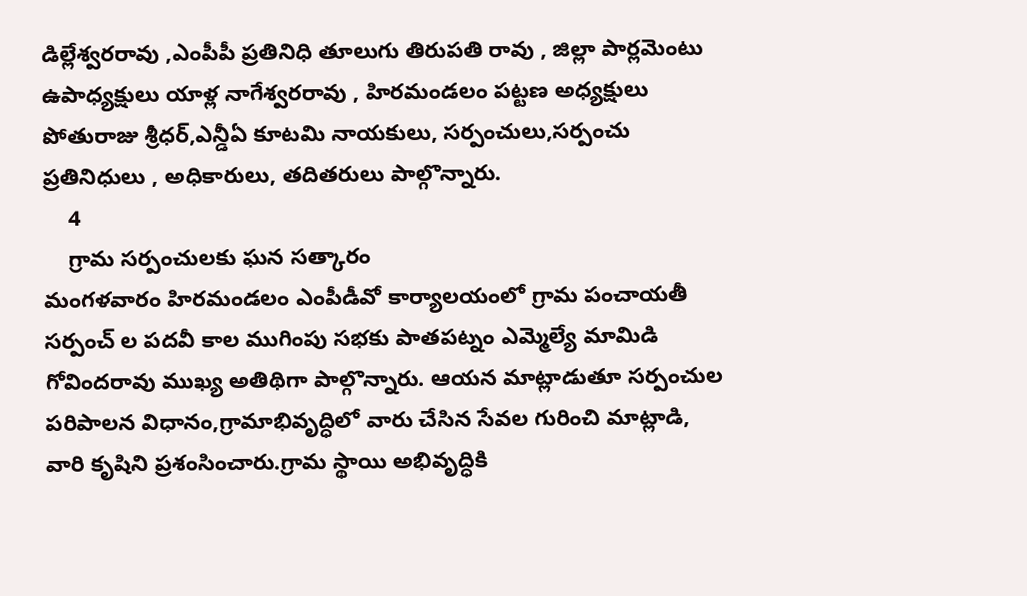డిల్లేశ్వరరావు ,ఎంపీపీ ప్రతినిధి తూలుగు తిరుపతి రావు , జిల్లా పార్లమెంటు ఉపాధ్యక్షులు యాళ్ల నాగేశ్వరరావు , హిరమండలం పట్టణ అధ్యక్షులు పోతురాజు శ్రీధర్,ఎన్డీఏ కూటమి నాయకులు, సర్పంచులు,సర్పంచు ప్రతినిధులు , అధికారులు, తదితరులు పాల్గొన్నారు.
    4
    గ్రామ సర్పంచులకు ఘన సత్కారం
మంగళవారం హిరమండలం ఎంపీడీవో కార్యాలయంలో గ్రామ పంచాయతీ సర్పంచ్ ల పదవీ కాల ముగింపు సభకు పాతపట్నం ఎమ్మెల్యే మామిడి గోవిందరావు ముఖ్య అతిథిగా పాల్గొన్నారు. ఆయన మాట్లాడుతూ సర్పంచుల పరిపాలన విధానం,గ్రామాభివృద్ధిలో వారు చేసిన సేవల గురించి మాట్లాడి, వారి కృషిని ప్రశంసించారు.గ్రామ స్థాయి అభివృద్ధికి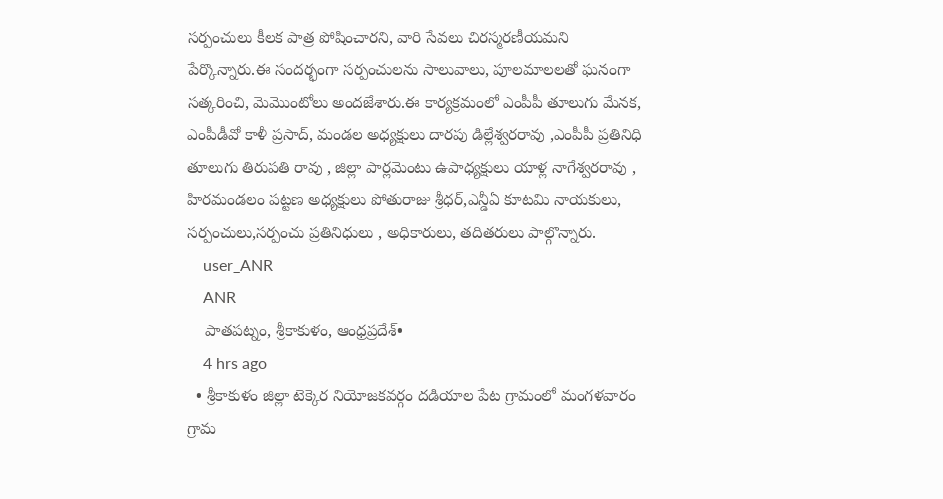సర్పంచులు కీలక పాత్ర పోషించారని, వారి సేవలు చిరస్మరణీయమని పేర్కొన్నారు.ఈ సందర్భంగా సర్పంచులను సాలువాలు, పూలమాలలతో ఘనంగా సత్కరించి, మెమొంటోలు అందజేశారు.ఈ కార్యక్రమంలో ఎంపీపీ తూలుగు మేనక, ఎంపీడీవో కాళీ ప్రసాద్, మండల అధ్యక్షులు దారపు డిల్లేశ్వరరావు ,ఎంపీపీ ప్రతినిధి తూలుగు తిరుపతి రావు , జిల్లా పార్లమెంటు ఉపాధ్యక్షులు యాళ్ల నాగేశ్వరరావు , హిరమండలం పట్టణ అధ్యక్షులు పోతురాజు శ్రీధర్,ఎన్డీఏ కూటమి నాయకులు, సర్పంచులు,సర్పంచు ప్రతినిధులు , అధికారులు, తదితరులు పాల్గొన్నారు.
    user_ANR
    ANR
    పాతపట్నం, శ్రీకాకుళం, ఆంధ్రప్రదేశ్•
    4 hrs ago
  • శ్రీకాకుళం జిల్లా టెక్కెర నియోజకవర్గం దడియాల పేట గ్రామంలో మంగళవారం గ్రామ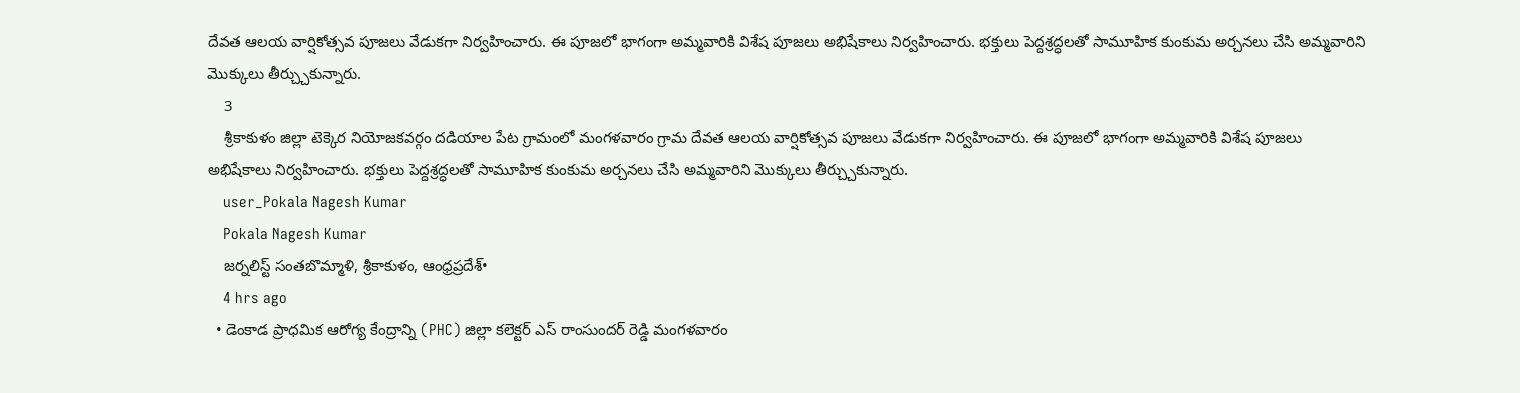దేవత ఆలయ వార్షికోత్సవ పూజలు వేడుకగా నిర్వహించారు. ఈ పూజలో భాగంగా అమ్మవారికి విశేష పూజలు అభిషేకాలు నిర్వహించారు. భక్తులు పెద్దశ్రద్ధలతో సామూహిక కుంకుమ అర్చనలు చేసి అమ్మవారిని మొక్కులు తీర్చ్చుకున్నారు.
    3
    శ్రీకాకుళం జిల్లా టెక్కెర నియోజకవర్గం దడియాల పేట గ్రామంలో మంగళవారం గ్రామ దేవత ఆలయ వార్షికోత్సవ పూజలు వేడుకగా నిర్వహించారు. ఈ పూజలో భాగంగా అమ్మవారికి విశేష పూజలు అభిషేకాలు నిర్వహించారు. భక్తులు పెద్దశ్రద్ధలతో సామూహిక కుంకుమ అర్చనలు చేసి అమ్మవారిని మొక్కులు తీర్చ్చుకున్నారు.
    user_Pokala Nagesh Kumar
    Pokala Nagesh Kumar
    జర్నలిస్ట్ సంతబొమ్మాళి, శ్రీకాకుళం, ఆంధ్రప్రదేశ్•
    4 hrs ago
  • డెంకాడ ప్రాధమిక ఆరోగ్య కేంద్రాన్ని (PHC) జిల్లా కలెక్టర్ ఎస్ రాంసుందర్ రెడ్డి మంగళవారం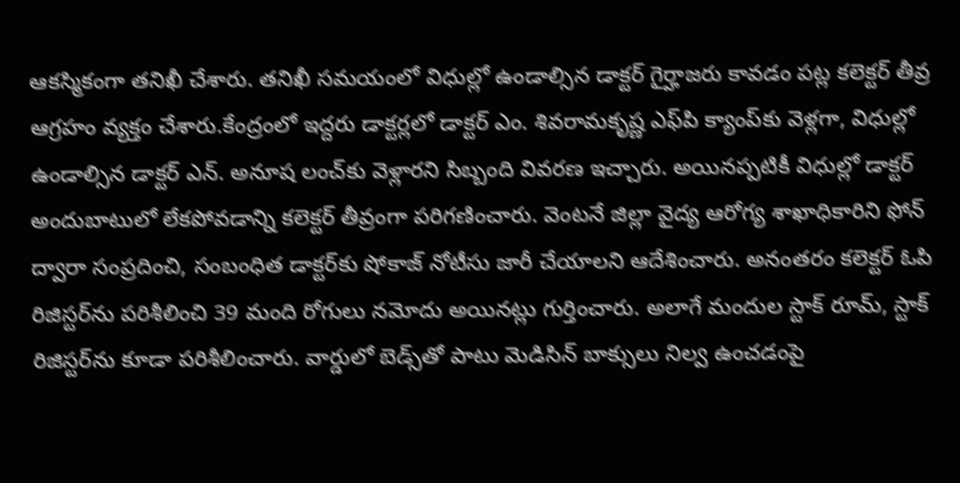ఆకస్మికంగా తనిఖీ చేశారు. తనిఖీ సమయంలో విధుల్లో ఉండాల్సిన డాక్టర్ గైర్హాజరు కావడం పట్ల కలెక్టర్ తీవ్ర ఆగ్రహం వ్యక్తం చేశారు.కేంద్రంలో ఇద్దరు డాక్టర్లలో డాక్టర్ ఎం. శివరామకృష్ణ ఎఫ్‌పి క్యాంప్‌కు వెళ్లగా, విధుల్లో ఉండాల్సిన డాక్టర్ ఎన్. అనూష లంచ్‌కు వెళ్లారని సిబ్బంది వివరణ ఇచ్చారు. అయినప్పటికీ విధుల్లో డాక్టర్ అందుబాటులో లేకపోవడాన్ని కలెక్టర్ తీవ్రంగా పరిగణించారు. వెంటనే జిల్లా వైద్య ఆరోగ్య శాఖాధికారిని ఫోన్ ద్వారా సంప్రదించి, సంబంధిత డాక్టర్‌కు షోకాజ్ నోటీసు జారీ చేయాలని ఆదేశించారు. అనంతరం కలెక్టర్ ఓపి రిజిస్టర్‌ను పరిశీలించి 39 మంది రోగులు నమోదు అయినట్లు గుర్తించారు. అలాగే మందుల స్టాక్ రూమ్, స్టాక్ రిజిస్టర్‌ను కూడా పరిశీలించారు. వార్డులో బెడ్స్‌తో పాటు మెడిసిన్ బాక్సులు నిల్వ ఉంచడంపై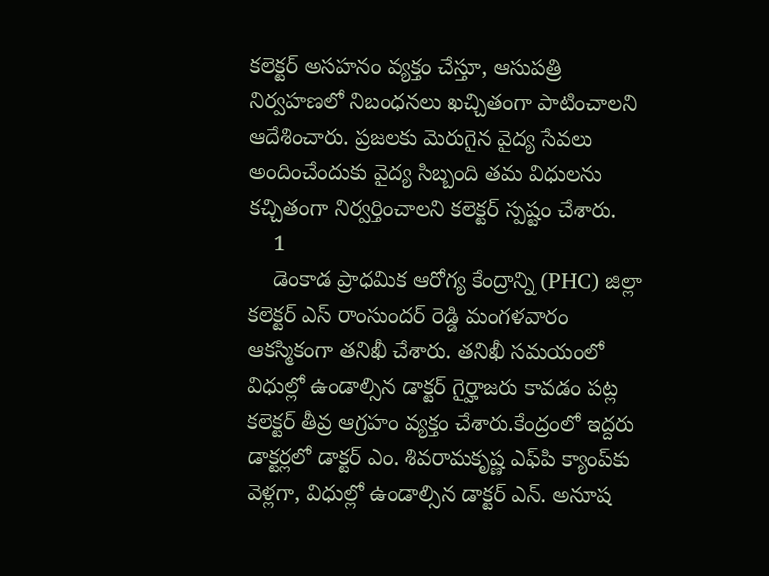కలెక్టర్ అసహనం వ్యక్తం చేస్తూ, ఆసుపత్రి నిర్వహణలో నిబంధనలు ఖచ్చితంగా పాటించాలని ఆదేశించారు. ప్రజలకు మెరుగైన వైద్య సేవలు అందించేందుకు వైద్య సిబ్బంది తమ విధులను కచ్చితంగా నిర్వర్తించాలని కలెక్టర్ స్పష్టం చేశారు.
    1
    డెంకాడ ప్రాధమిక ఆరోగ్య కేంద్రాన్ని (PHC) జిల్లా కలెక్టర్ ఎస్ రాంసుందర్ రెడ్డి మంగళవారం ఆకస్మికంగా తనిఖీ చేశారు. తనిఖీ సమయంలో విధుల్లో ఉండాల్సిన డాక్టర్ గైర్హాజరు కావడం పట్ల కలెక్టర్ తీవ్ర ఆగ్రహం వ్యక్తం చేశారు.కేంద్రంలో ఇద్దరు డాక్టర్లలో డాక్టర్ ఎం. శివరామకృష్ణ ఎఫ్‌పి క్యాంప్‌కు వెళ్లగా, విధుల్లో ఉండాల్సిన డాక్టర్ ఎన్. అనూష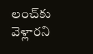లంచ్‌కు వెళ్లారని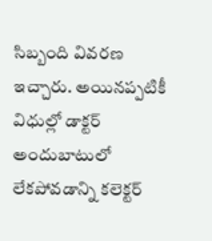సిబ్బంది వివరణ ఇచ్చారు. అయినప్పటికీ విధుల్లో డాక్టర్ అందుబాటులో లేకపోవడాన్ని కలెక్టర్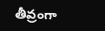తీవ్రంగా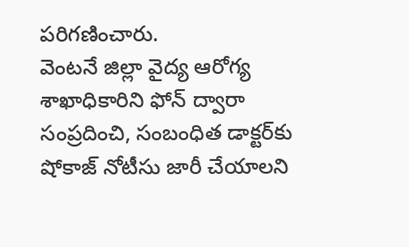పరిగణించారు.
వెంటనే జిల్లా వైద్య ఆరోగ్య శాఖాధికారిని ఫోన్ ద్వారా సంప్రదించి, సంబంధిత డాక్టర్‌కు షోకాజ్ నోటీసు జారీ చేయాలని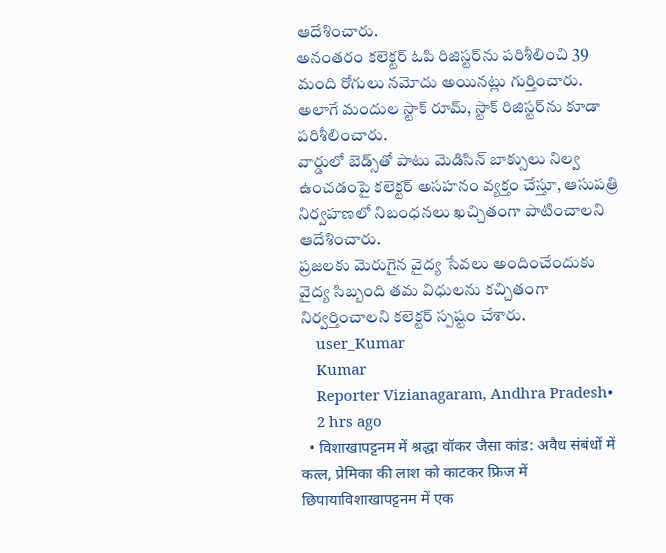ఆదేశించారు.
అనంతరం కలెక్టర్ ఓపి రిజిస్టర్‌ను పరిశీలించి 39 మంది రోగులు నమోదు అయినట్లు గుర్తించారు. అలాగే మందుల స్టాక్ రూమ్, స్టాక్ రిజిస్టర్‌ను కూడా పరిశీలించారు.
వార్డులో బెడ్స్‌తో పాటు మెడిసిన్ బాక్సులు నిల్వ ఉంచడంపై కలెక్టర్ అసహనం వ్యక్తం చేస్తూ, ఆసుపత్రి నిర్వహణలో నిబంధనలు ఖచ్చితంగా పాటించాలని ఆదేశించారు.
ప్రజలకు మెరుగైన వైద్య సేవలు అందించేందుకు వైద్య సిబ్బంది తమ విధులను కచ్చితంగా నిర్వర్తించాలని కలెక్టర్ స్పష్టం చేశారు.
    user_Kumar
    Kumar
    Reporter Vizianagaram, Andhra Pradesh•
    2 hrs ago
  • विशाखापट्टनम में श्रद्धा वॉकर जैसा कांड: अवैध संबंधों में कत्ल, प्रेमिका की लाश को काटकर फ्रिज में छिपायाविशाखापट्टनम में एक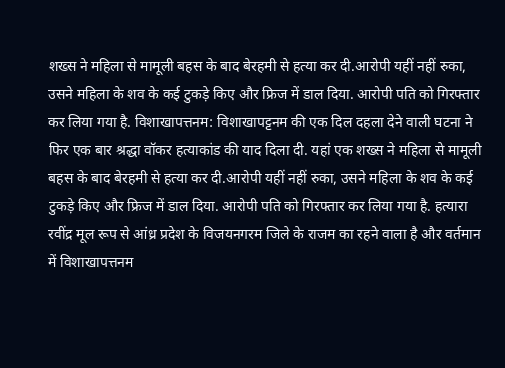शख्स ने महिला से मामूली बहस के बाद बेरहमी से हत्या कर दी.आरोपी यहीं नहीं रुका, उसने महिला के शव के कई टुकड़े किए और फ्रिज में डाल दिया. आरोपी पति को गिरफ्तार कर लिया गया है. विशाखापत्तनम: विशाखापट्टनम की एक दिल दहला देने वाली घटना ने फिर एक बार श्रद्धा वॉकर हत्याकांड की याद दिला दी. यहां एक शख्स ने महिला से मामूली बहस के बाद बेरहमी से हत्या कर दी.आरोपी यहीं नहीं रुका, उसने महिला के शव के कई टुकड़े किए और फ्रिज में डाल दिया. आरोपी पति को गिरफ्तार कर लिया गया है. हत्यारा रवींद्र मूल रूप से आंध्र प्रदेश के विजयनगरम जिले के राजम का रहने वाला है और वर्तमान में विशाखापत्तनम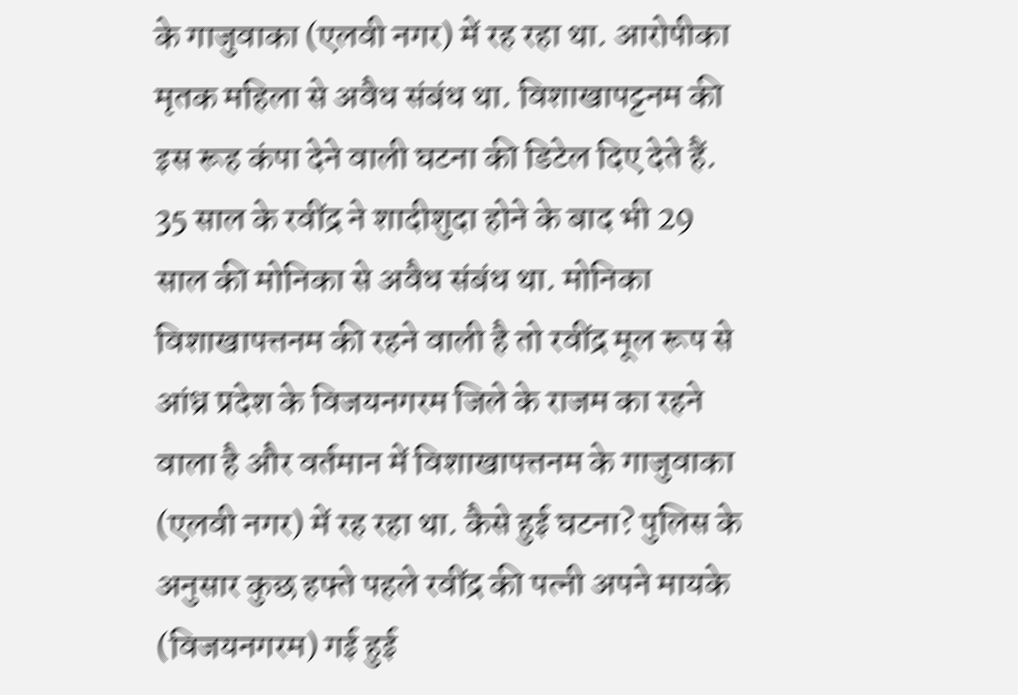के गाजुवाका (एलवी नगर) में रह रहा था. आरोपीका मृतक महिला से अवैध संबंध था. विशाखापट्टनम की इस रूह कंपा देने वाली घटना की डिटेल दिए देते हैं. 35 साल के रवींद्र ने शादीशुदा होने के बाद भी 29 साल की मोनिका से अवैध संबंध था. मोनिका विशाखापत्तनम की रहने वाली है तो रवींद्र मूल रूप से आंध्र प्रदेश के विजयनगरम जिले के राजम का रहने वाला है और वर्तमान में विशाखापत्तनम के गाजुवाका (एलवी नगर) में रह रहा था. कैसे हुई घटना? पुलिस के अनुसार कुछ हफ्ते पहले रवींद्र की पत्नी अपने मायके (विजयनगरम) गई हुई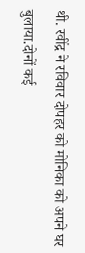थी. रवींद्र ने रविवार दोपहर को मोनिका को अपने घर बुलाया.दोनों कई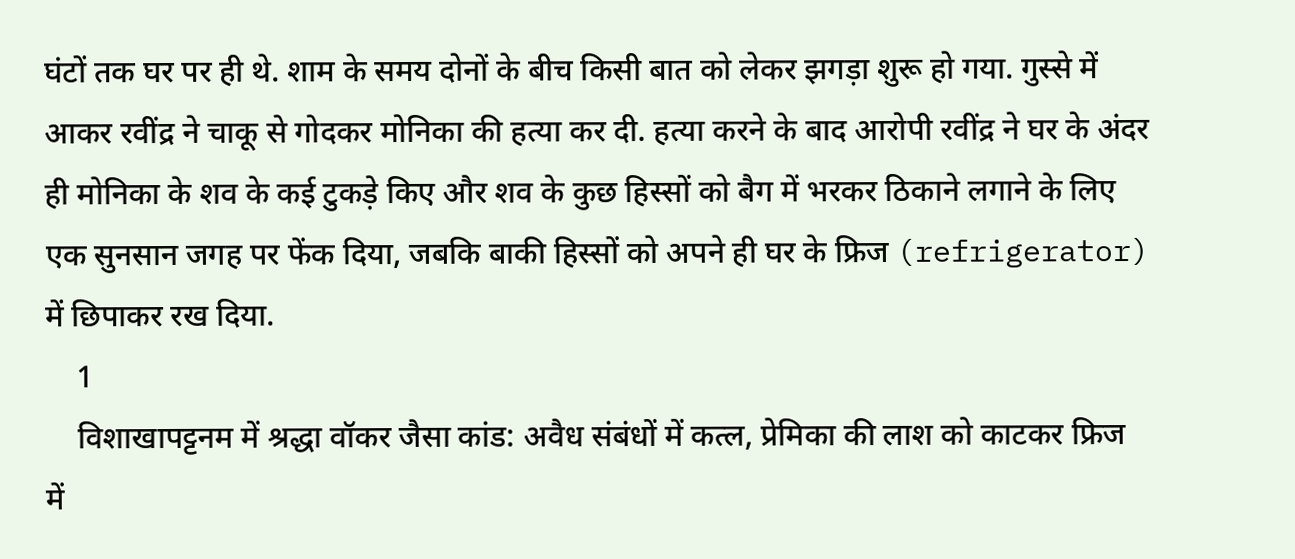घंटों तक घर पर ही थे. शाम के समय दोनों के बीच किसी बात को लेकर झगड़ा शुरू हो गया. गुस्से में आकर रवींद्र ने चाकू से गोदकर मोनिका की हत्या कर दी. हत्या करने के बाद आरोपी रवींद्र ने घर के अंदर ही मोनिका के शव के कई टुकड़े किए और शव के कुछ हिस्सों को बैग में भरकर ठिकाने लगाने के लिए एक सुनसान जगह पर फेंक दिया, जबकि बाकी हिस्सों को अपने ही घर के फ्रिज (refrigerator) में छिपाकर रख दिया.
    1
    विशाखापट्टनम में श्रद्धा वॉकर जैसा कांड: अवैध संबंधों में कत्ल, प्रेमिका की लाश को काटकर फ्रिज में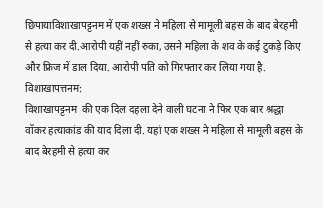छिपायाविशाखापट्टनम में एक शख्स ने महिला से मामूली बहस के बाद बेरहमी से हत्या कर दी.आरोपी यहीं नहीं रुका, उसने महिला के शव के कई टुकड़े किए और फ्रिज में डाल दिया. आरोपी पति को गिरफ्तार कर लिया गया है.
विशाखापत्तनम:
विशाखापट्टनम  की एक दिल दहला देने वाली घटना ने फिर एक बार श्रद्धा वॉकर हत्याकांड की याद दिला दी. यहां एक शख्स ने महिला से मामूली बहस के बाद बेरहमी से हत्या कर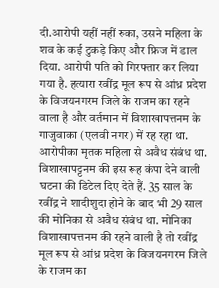दी.आरोपी यहीं नहीं रुका, उसने महिला के शव के कई टुकड़े किए और फ्रिज में डाल दिया. आरोपी पति को गिरफ्तार कर लिया गया है. हत्यारा रवींद्र मूल रूप से आंध्र प्रदेश के विजयनगरम जिले के राजम का रहने वाला है और वर्तमान में विशाखापत्तनम के गाजुवाका (एलवी नगर) में रह रहा था. आरोपीका मृतक महिला से अवैध संबंध था.
विशाखापट्टनम की इस रूह कंपा देने वाली घटना की डिटेल दिए देते हैं. 35 साल के रवींद्र ने शादीशुदा होने के बाद भी 29 साल की मोनिका से अवैध संबंध था. मोनिका विशाखापत्तनम की रहने वाली है तो रवींद्र मूल रूप से आंध्र प्रदेश के विजयनगरम जिले के राजम का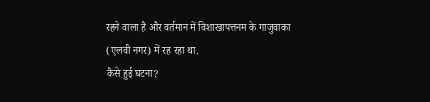रहने वाला है और वर्तमान में विशाखापत्तनम के गाजुवाका (एलवी नगर) में रह रहा था.
कैसे हुई घटना?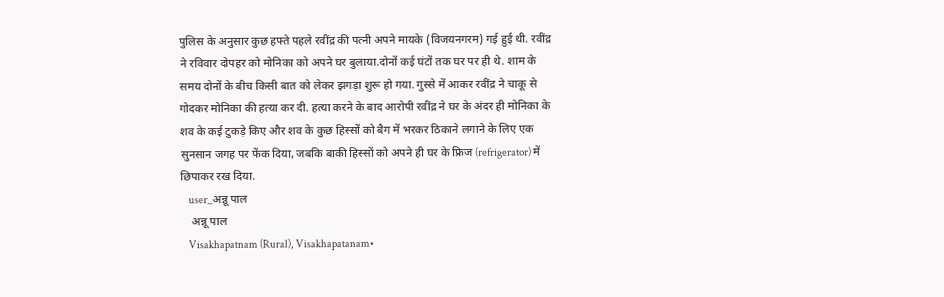पुलिस के अनुसार कुछ हफ्ते पहले रवींद्र की पत्नी अपने मायके (विजयनगरम) गई हुई थी. रवींद्र ने रविवार दोपहर को मोनिका को अपने घर बुलाया.दोनों कई घंटों तक घर पर ही थे. शाम के समय दोनों के बीच किसी बात को लेकर झगड़ा शुरू हो गया. गुस्से में आकर रवींद्र ने चाकू से गोदकर मोनिका की हत्या कर दी. हत्या करने के बाद आरोपी रवींद्र ने घर के अंदर ही मोनिका के शव के कई टुकड़े किए और शव के कुछ हिस्सों को बैग में भरकर ठिकाने लगाने के लिए एक सुनसान जगह पर फेंक दिया, जबकि बाकी हिस्सों को अपने ही घर के फ्रिज (refrigerator) में छिपाकर रख दिया.
    user_अन्नू पाल
    अन्नू पाल
    Visakhapatnam (Rural), Visakhapatanam•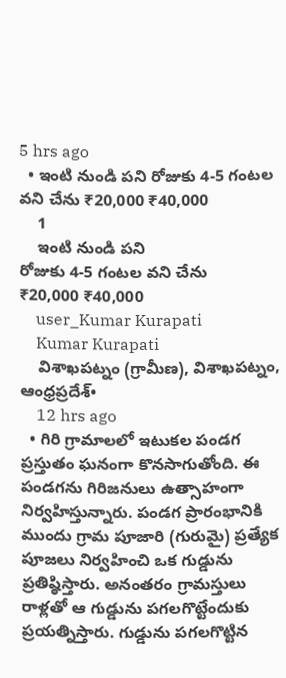5 hrs ago
  • ఇంటి నుండి పని రోజుకు 4-5 గంటల వని చేను ₹20,000 ₹40,000
    1
    ఇంటి నుండి పని
రోజుకు 4-5 గంటల వని చేను
₹20,000 ₹40,000
    user_Kumar Kurapati
    Kumar Kurapati
    విశాఖపట్నం (గ్రామీణ), విశాఖపట్నం, ఆంధ్రప్రదేశ్•
    12 hrs ago
  • గిరి గ్రామాలలో ఇటుకల పండగ ప్రస్తుతం ఘనంగా కొనసాగుతోంది. ఈ పండగను గిరిజనులు ఉత్సాహంగా నిర్వహిస్తున్నారు. పండగ ప్రారంభానికి ముందు గ్రామ పూజారి (గురుమై) ప్రత్యేక పూజలు నిర్వహించి ఒక గుడ్డును ప్రతిష్ఠిస్తారు. అనంతరం గ్రామస్తులు రాళ్లతో ఆ గుడ్డును పగలగొట్టేందుకు ప్రయత్నిస్తారు. గుడ్డును పగలగొట్టిన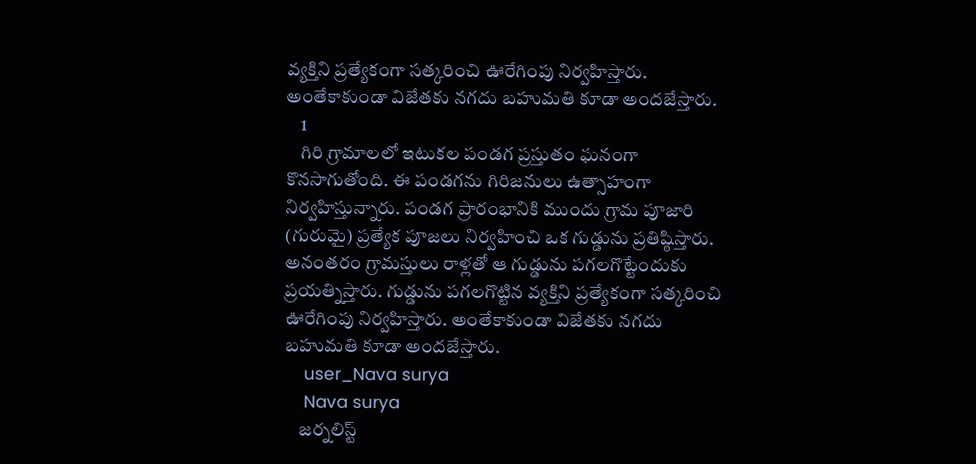వ్యక్తిని ప్రత్యేకంగా సత్కరించి ఊరేగింపు నిర్వహిస్తారు. అంతేకాకుండా విజేతకు నగదు బహుమతి కూడా అందజేస్తారు.
    1
    గిరి గ్రామాలలో ఇటుకల పండగ ప్రస్తుతం ఘనంగా కొనసాగుతోంది. ఈ పండగను గిరిజనులు ఉత్సాహంగా నిర్వహిస్తున్నారు. పండగ ప్రారంభానికి ముందు గ్రామ పూజారి (గురుమై) ప్రత్యేక పూజలు నిర్వహించి ఒక గుడ్డును ప్రతిష్ఠిస్తారు. అనంతరం గ్రామస్తులు రాళ్లతో ఆ గుడ్డును పగలగొట్టేందుకు ప్రయత్నిస్తారు. గుడ్డును పగలగొట్టిన వ్యక్తిని ప్రత్యేకంగా సత్కరించి ఊరేగింపు నిర్వహిస్తారు. అంతేకాకుండా విజేతకు నగదు బహుమతి కూడా అందజేస్తారు.
    user_Nava surya
    Nava surya
    జర్నలిస్ట్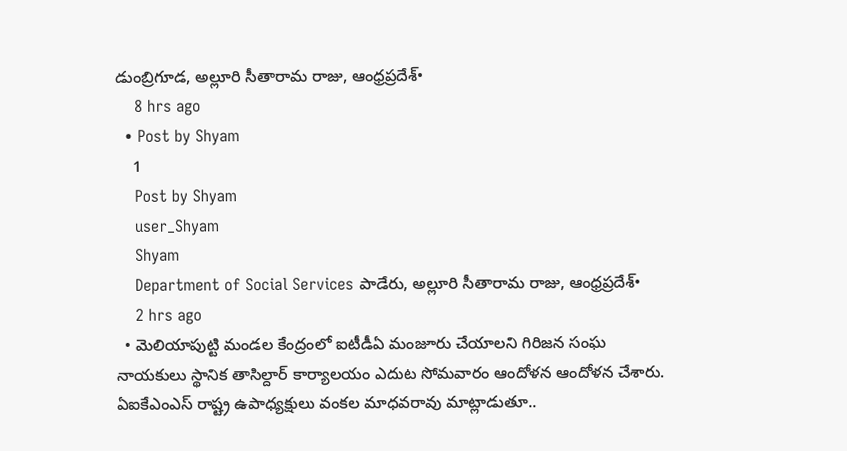డుంబ్రిగూడ, అల్లూరి సీతారామ రాజు, ఆంధ్రప్రదేశ్•
    8 hrs ago
  • Post by Shyam
    1
    Post by Shyam
    user_Shyam
    Shyam
    Department of Social Services పాడేరు, అల్లూరి సీతారామ రాజు, ఆంధ్రప్రదేశ్•
    2 hrs ago
  • మెలియాపుట్టి మండల కేంద్రంలో ఐటీడీఏ మంజూరు చేయాలని గిరిజన సంఘ నాయకులు స్థానిక తాసిల్దార్ కార్యాలయం ఎదుట సోమవారం ఆందోళన ఆందోళన చేశారు. ఏఐకేఎంఎస్ రాష్ట్ర ఉపాధ్యక్షులు వంకల మాధవరావు మాట్లాడుతూ..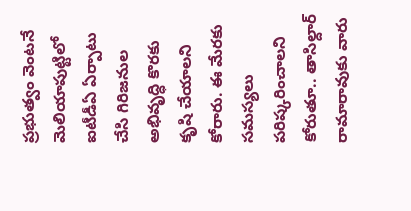ప్రభుత్వం వెంటనే మెలియాపుట్టిలో ఐటీడీఏ ఏర్పాటు చేసి గిరిజనుల అభివృద్ధి కొరకు కృషి చేయాలని కోరారు. ఈ మేరకు సమస్యలు పరిష్కరించాలని కోరుతూ.. తాసిల్దార్ రామారావుకు వారు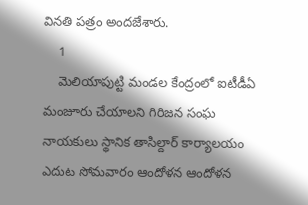వినతి పత్రం అందజేశారు.
    1
    మెలియాపుట్టి మండల కేంద్రంలో ఐటీడీఏ మంజూరు చేయాలని గిరిజన సంఘ నాయకులు స్థానిక తాసిల్దార్ కార్యాలయం ఎదుట సోమవారం ఆందోళన ఆందోళన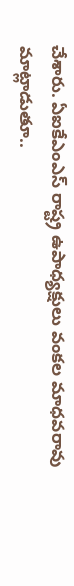చేశారు. ఏఐకేఎంఎస్ రాష్ట్ర ఉపాధ్యక్షులు వంకల మాధవరావు మాట్లాడుతూ..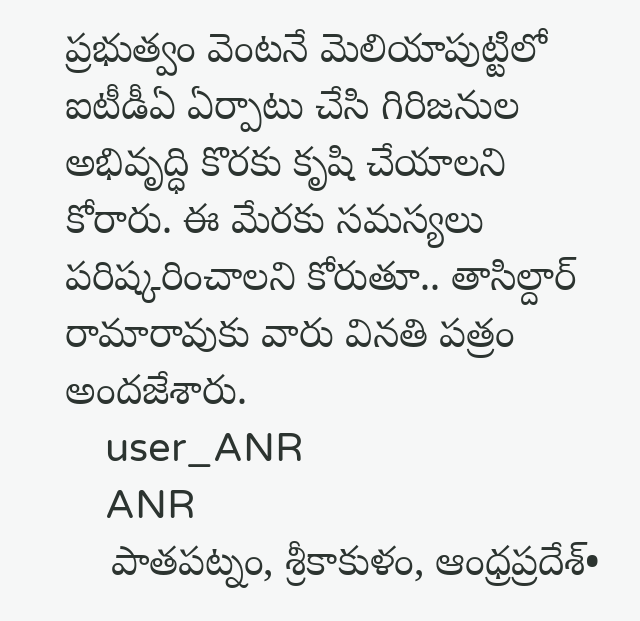ప్రభుత్వం వెంటనే మెలియాపుట్టిలో ఐటీడీఏ ఏర్పాటు చేసి గిరిజనుల అభివృద్ధి కొరకు కృషి చేయాలని కోరారు. ఈ మేరకు సమస్యలు పరిష్కరించాలని కోరుతూ.. తాసిల్దార్ రామారావుకు వారు వినతి పత్రం అందజేశారు.
    user_ANR
    ANR
    పాతపట్నం, శ్రీకాకుళం, ఆంధ్రప్రదేశ్•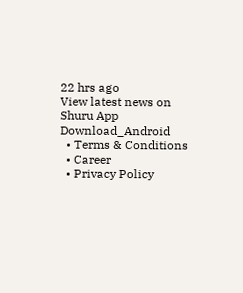22 hrs ago
View latest news on Shuru App
Download_Android
  • Terms & Conditions
  • Career
  • Privacy Policy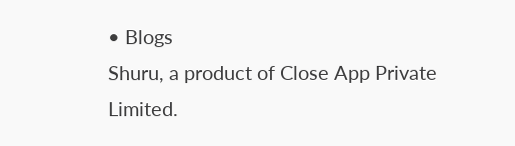• Blogs
Shuru, a product of Close App Private Limited.